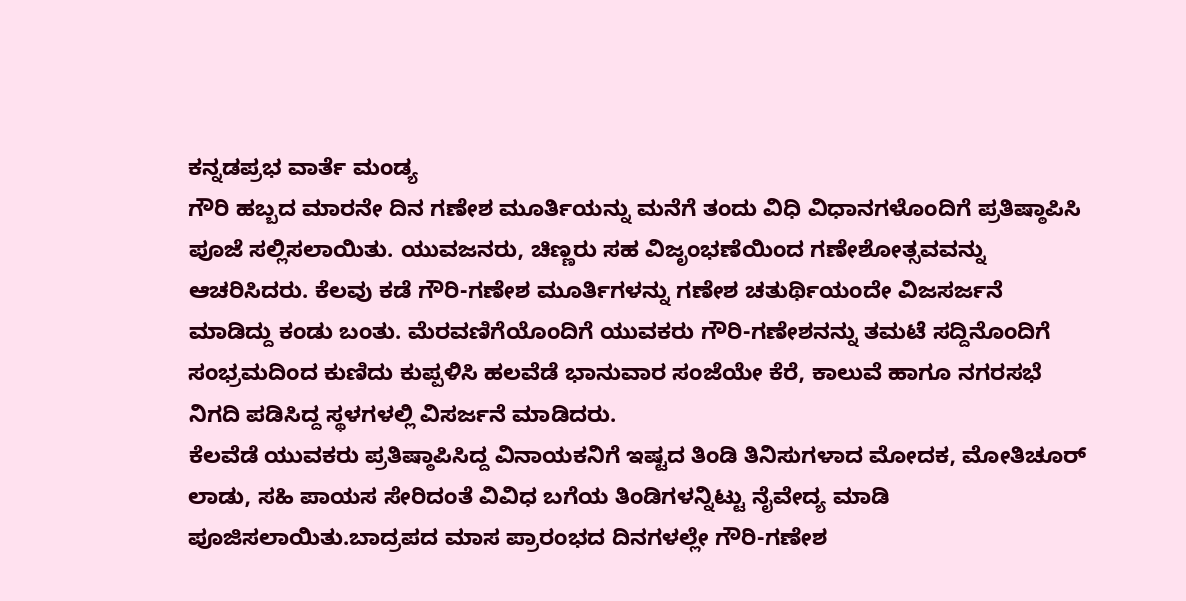ಕನ್ನಡಪ್ರಭ ವಾರ್ತೆ ಮಂಡ್ಯ
ಗೌರಿ ಹಬ್ಬದ ಮಾರನೇ ದಿನ ಗಣೇಶ ಮೂರ್ತಿಯನ್ನು ಮನೆಗೆ ತಂದು ವಿಧಿ ವಿಧಾನಗಳೊಂದಿಗೆ ಪ್ರತಿಷ್ಠಾಪಿಸಿ ಪೂಜೆ ಸಲ್ಲಿಸಲಾಯಿತು. ಯುವಜನರು, ಚಿಣ್ಣರು ಸಹ ವಿಜೃಂಭಣೆಯಿಂದ ಗಣೇಶೋತ್ಸವವನ್ನು ಆಚರಿಸಿದರು. ಕೆಲವು ಕಡೆ ಗೌರಿ-ಗಣೇಶ ಮೂರ್ತಿಗಳನ್ನು ಗಣೇಶ ಚತುರ್ಥಿಯಂದೇ ವಿಜಸರ್ಜನೆ ಮಾಡಿದ್ದು ಕಂಡು ಬಂತು. ಮೆರವಣಿಗೆಯೊಂದಿಗೆ ಯುವಕರು ಗೌರಿ-ಗಣೇಶನನ್ನು ತಮಟೆ ಸದ್ದಿನೊಂದಿಗೆ ಸಂಭ್ರಮದಿಂದ ಕುಣಿದು ಕುಪ್ಪಳಿಸಿ ಹಲವೆಡೆ ಭಾನುವಾರ ಸಂಜೆಯೇ ಕೆರೆ, ಕಾಲುವೆ ಹಾಗೂ ನಗರಸಭೆ ನಿಗದಿ ಪಡಿಸಿದ್ದ ಸ್ಥಳಗಳಲ್ಲಿ ವಿಸರ್ಜನೆ ಮಾಡಿದರು.
ಕೆಲವೆಡೆ ಯುವಕರು ಪ್ರತಿಷ್ಠಾಪಿಸಿದ್ದ ವಿನಾಯಕನಿಗೆ ಇಷ್ಟದ ತಿಂಡಿ ತಿನಿಸುಗಳಾದ ಮೋದಕ, ಮೋತಿಚೂರ್ ಲಾಡು, ಸಹಿ ಪಾಯಸ ಸೇರಿದಂತೆ ವಿವಿಧ ಬಗೆಯ ತಿಂಡಿಗಳನ್ನಿಟ್ಟು ನೈವೇದ್ಯ ಮಾಡಿ ಪೂಜಿಸಲಾಯಿತು.ಬಾದ್ರಪದ ಮಾಸ ಪ್ರಾರಂಭದ ದಿನಗಳಲ್ಲೇ ಗೌರಿ-ಗಣೇಶ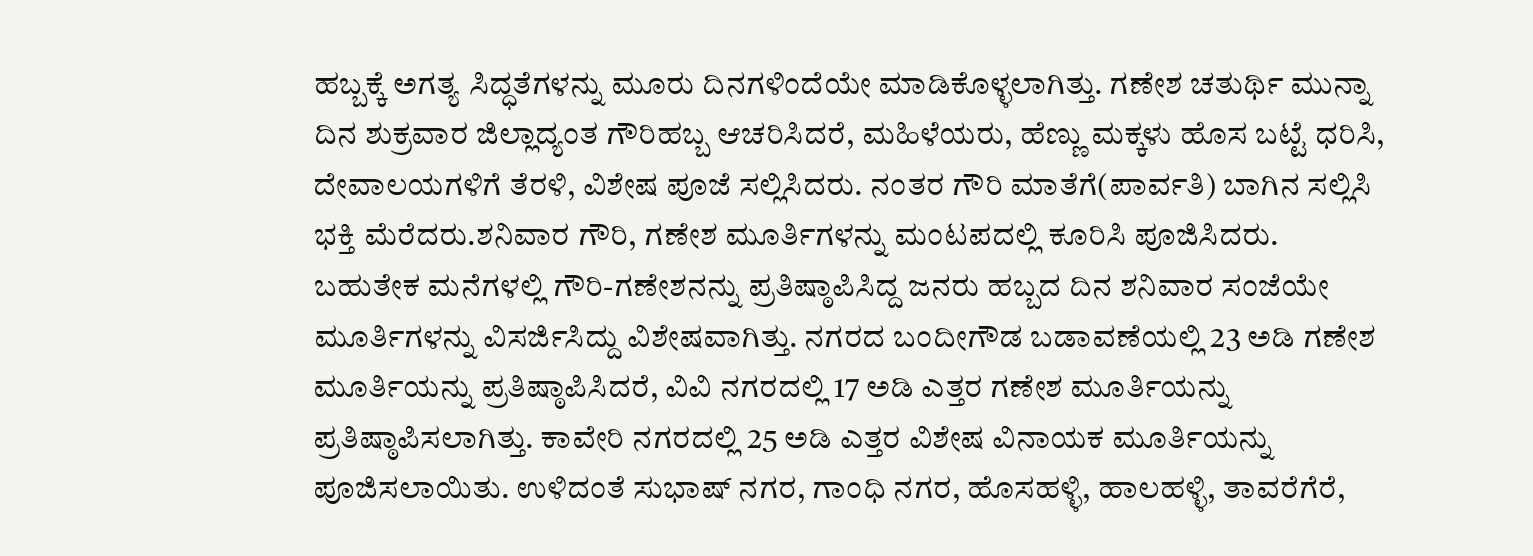ಹಬ್ಬಕ್ಕೆ ಅಗತ್ಯ ಸಿದ್ಧತೆಗಳನ್ನು ಮೂರು ದಿನಗಳಿಂದೆಯೇ ಮಾಡಿಕೊಳ್ಳಲಾಗಿತ್ತು. ಗಣೇಶ ಚತುರ್ಥಿ ಮುನ್ನಾ ದಿನ ಶುಕ್ರವಾರ ಜಿಲ್ಲಾದ್ಯಂತ ಗೌರಿಹಬ್ಬ ಆಚರಿಸಿದರೆ, ಮಹಿಳೆಯರು, ಹೆಣ್ಣು ಮಕ್ಕಳು ಹೊಸ ಬಟ್ಟೆ ಧರಿಸಿ, ದೇವಾಲಯಗಳಿಗೆ ತೆರಳಿ, ವಿಶೇಷ ಪೂಜೆ ಸಲ್ಲಿಸಿದರು. ನಂತರ ಗೌರಿ ಮಾತೆಗೆ(ಪಾರ್ವತಿ) ಬಾಗಿನ ಸಲ್ಲಿಸಿ ಭಕ್ತಿ ಮೆರೆದರು.ಶನಿವಾರ ಗೌರಿ, ಗಣೇಶ ಮೂರ್ತಿಗಳನ್ನು ಮಂಟಪದಲ್ಲಿ ಕೂರಿಸಿ ಪೂಜಿಸಿದರು. ಬಹುತೇಕ ಮನೆಗಳಲ್ಲಿ ಗೌರಿ-ಗಣೇಶನನ್ನು ಪ್ರತಿಷ್ಠಾಪಿಸಿದ್ದ ಜನರು ಹಬ್ಬದ ದಿನ ಶನಿವಾರ ಸಂಜೆಯೇ ಮೂರ್ತಿಗಳನ್ನು ವಿಸರ್ಜಿಸಿದ್ದು ವಿಶೇಷವಾಗಿತ್ತು. ನಗರದ ಬಂದೀಗೌಡ ಬಡಾವಣೆಯಲ್ಲಿ 23 ಅಡಿ ಗಣೇಶ ಮೂರ್ತಿಯನ್ನು ಪ್ರತಿಷ್ಠಾಪಿಸಿದರೆ, ವಿವಿ ನಗರದಲ್ಲಿ 17 ಅಡಿ ಎತ್ತರ ಗಣೇಶ ಮೂರ್ತಿಯನ್ನು ಪ್ರತಿಷ್ಠಾಪಿಸಲಾಗಿತ್ತು. ಕಾವೇರಿ ನಗರದಲ್ಲಿ 25 ಅಡಿ ಎತ್ತರ ವಿಶೇಷ ವಿನಾಯಕ ಮೂರ್ತಿಯನ್ನು ಪೂಜಿಸಲಾಯಿತು. ಉಳಿದಂತೆ ಸುಭಾಷ್ ನಗರ, ಗಾಂಧಿ ನಗರ, ಹೊಸಹಳ್ಳಿ, ಹಾಲಹಳ್ಳಿ, ತಾವರೆಗೆರೆ,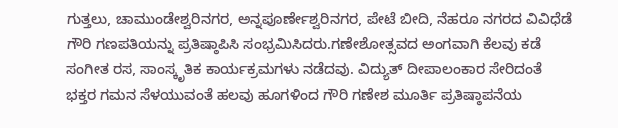ಗುತ್ತಲು, ಚಾಮುಂಡೇಶ್ವರಿನಗರ, ಅನ್ನಪೂರ್ಣೇಶ್ವರಿನಗರ, ಪೇಟೆ ಬೀದಿ, ನೆಹರೂ ನಗರದ ವಿವಿಧೆಡೆ ಗೌರಿ ಗಣಪತಿಯನ್ನು ಪ್ರತಿಷ್ಠಾಪಿಸಿ ಸಂಭ್ರಮಿಸಿದರು.ಗಣೇಶೋತ್ಸವದ ಅಂಗವಾಗಿ ಕೆಲವು ಕಡೆ ಸಂಗೀತ ರಸ, ಸಾಂಸ್ಕೃತಿಕ ಕಾರ್ಯಕ್ರಮಗಳು ನಡೆದವು. ವಿದ್ಯುತ್ ದೀಪಾಲಂಕಾರ ಸೇರಿದಂತೆ ಭಕ್ತರ ಗಮನ ಸೆಳಯುವಂತೆ ಹಲವು ಹೂಗಳಿಂದ ಗೌರಿ ಗಣೇಶ ಮೂರ್ತಿ ಪ್ರತಿಷ್ಠಾಪನೆಯ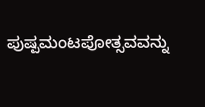ಪುಷ್ಪಮಂಟಪೋತ್ಸವವನ್ನು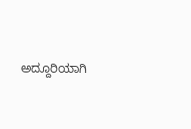ಅದ್ದೂರಿಯಾಗಿ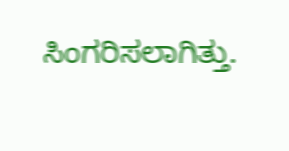ಸಿಂಗರಿಸಲಾಗಿತ್ತು.